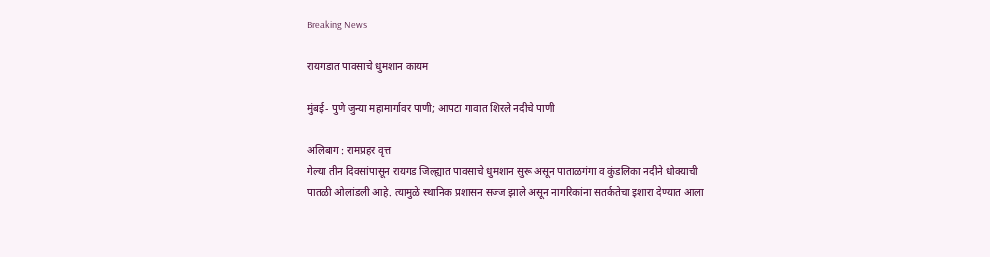Breaking News

रायगडात पावसाचे धुमशान कायम

मुंबई- पुणे जुन्या महामार्गावर पाणी; आपटा गावात शिरले नदीचे पाणी

अलिबाग : रामप्रहर वृत्त
गेल्या तीन दिवसांपासून रायगड जिल्ह्यात पावसाचे धुमशान सुरू असून पाताळगंगा व कुंडलिका नदीने धोक्याची पातळी ओलांडली आहे. त्यामुळे स्थानिक प्रशासन सज्ज झाले असून नागरिकांना सतर्कतेचा इशारा देण्यात आला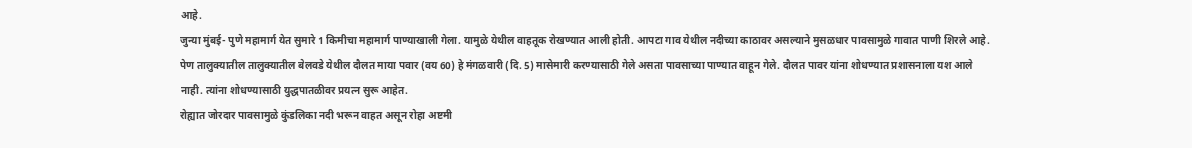आहे.
जुन्या मुंबई- पुणे महामार्ग येत सुमारे 1 किमीचा महामार्ग पाण्याखाली गेला. यामुळे येथील वाहतूक रोखण्यात आली होती. आपटा गाव येथील नदीच्या काठावर असल्याने मुसळधार पावसामुळे गावात पाणी शिरले आहे. पेण तालुक्यातील तालुक्यातील बेलवडे येथील दौलत माया पवार (वय 60) हे मंगळवारी (दि. 5) मासेमारी करण्यासाठी गेले असता पावसाच्या पाण्यात वाहून गेले. दौलत पावर यांना शोधण्यात प्रशासनाला यश आले नाही. त्यांना शोधण्यासाठी युद्धपातळीवर प्रयत्न सुरू आहेत.
रोह्यात जोरदार पावसामुळे कुंडलिका नदी भरून वाहत असून रोहा अष्टमी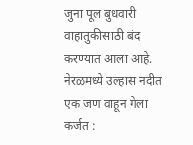जुना पूल बुधवारी वाहातुकीसाठी बंद करण्यात आला आहे.
नेरळमध्ये उल्हास नदीत एक जण वाहून गेला
कर्जत :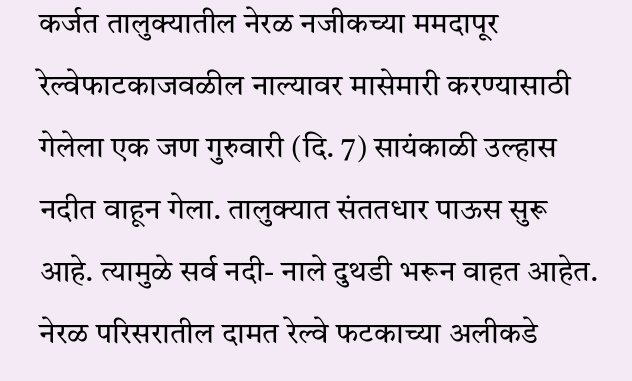कर्जत तालुक्यातील नेरळ नजीकच्या ममदापूर रेल्वेफाटकाजवळील नाल्यावर मासेमारी करण्यासाठी गेलेला एक जण गुरुवारी (दि. 7) सायंकाळी उल्हास नदीत वाहून गेला. तालुक्यात संततधार पाऊस सुरू आहे. त्यामुळे सर्व नदी- नाले दुथडी भरून वाहत आहेत. नेरळ परिसरातील दामत रेल्वे फटकाच्या अलीकडे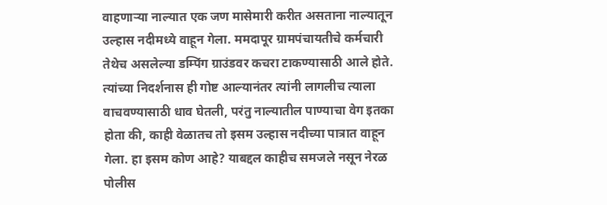वाहणार्‍या नाल्यात एक जण मासेमारी करीत असताना नाल्यातून उल्हास नदीमध्ये वाहून गेला. ममदापूर ग्रामपंचायतीचे कर्मचारी तेथेच असलेल्या डम्पिंग ग्राउंडवर कचरा टाकण्यासाठी आले होते. त्यांच्या निदर्शनास ही गोष्ट आल्यानंतर त्यांनी लागलीच त्याला वाचवण्यासाठी धाव घेतली, परंतु नाल्यातील पाण्याचा वेग इतका होता की, काही वेळातच तो इसम उल्हास नदीच्या पात्रात वाहून गेला. हा इसम कोण आहे? याबद्दल काहीच समजले नसून नेरळ पोलीस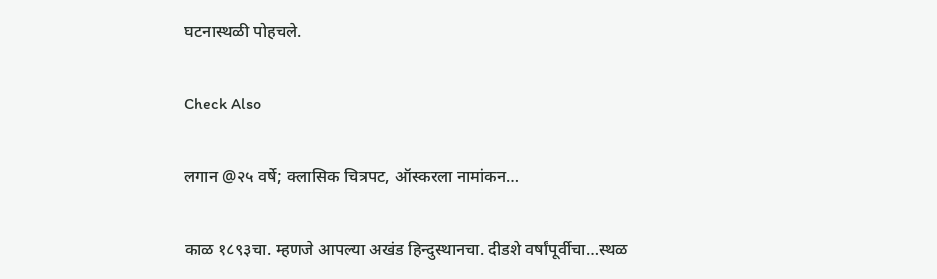घटनास्थळी पोहचले.

Check Also

लगान @२५ वर्षे; क्लासिक चित्रपट, ऑस्करला नामांकन…

काळ १८९३चा. म्हणजे आपल्या अखंड हिन्दुस्थानचा. दीडशे वर्षांपूर्वीचा…स्थळ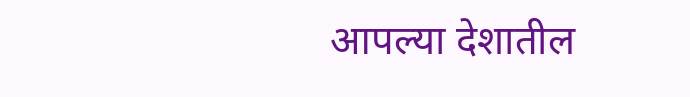आपल्या देशातील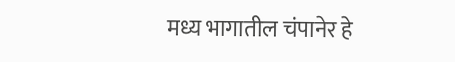मध्य भागातील चंपानेर हे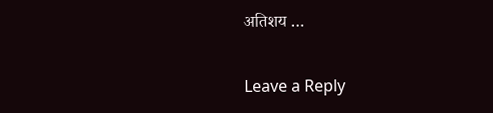अतिशय …

Leave a Reply